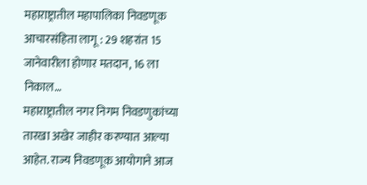महाराष्ट्रातील महापालिका निवडणूक आचारसंहिता लागू : 29 शहरांत 15 जानेवारीला होणार मतदान, 16 ला निकाल…
महाराष्ट्रातील नगर निगम निवडणुकांच्या तारखा अखेर जाहीर करण्यात आल्या आहेत. राज्य निवडणूक आयोगाने आज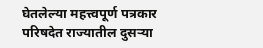घेतलेल्या महत्त्वपूर्ण पत्रकार परिषदेत राज्यातील दुसऱ्या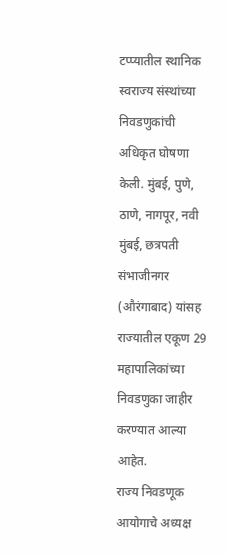टप्प्यातील स्थानिक स्वराज्य संस्थांच्या निवडणुकांची अधिकृत घोषणा केली. मुंबई, पुणे, ठाणे, नागपूर, नवी मुंबई, छत्रपती संभाजीनगर (औरंगाबाद) यांसह राज्यातील एकूण 29 महापालिकांच्या निवडणुका जाहीर करण्यात आल्या आहेत.
राज्य निवडणूक आयोगाचे अध्यक्ष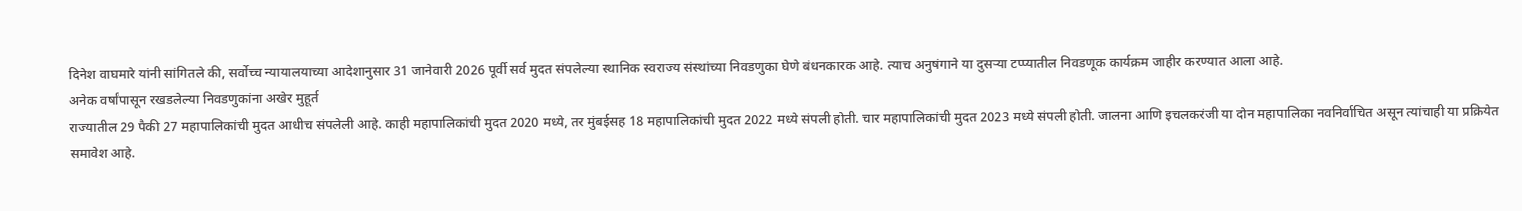दिनेश वाघमारे यांनी सांगितले की, सर्वोच्च न्यायालयाच्या आदेशानुसार 31 जानेवारी 2026 पूर्वी सर्व मुदत संपलेल्या स्थानिक स्वराज्य संस्थांच्या निवडणुका घेणे बंधनकारक आहे. त्याच अनुषंगाने या दुसऱ्या टप्प्यातील निवडणूक कार्यक्रम जाहीर करण्यात आला आहे.
अनेक वर्षांपासून रखडलेल्या निवडणुकांना अखेर मुहूर्त
राज्यातील 29 पैकी 27 महापालिकांची मुदत आधीच संपलेली आहे. काही महापालिकांची मुदत 2020 मध्ये, तर मुंबईसह 18 महापालिकांची मुदत 2022 मध्ये संपली होती. चार महापालिकांची मुदत 2023 मध्ये संपली होती. जालना आणि इचलकरंजी या दोन महापालिका नवनिर्वाचित असून त्यांचाही या प्रक्रियेत समावेश आहे.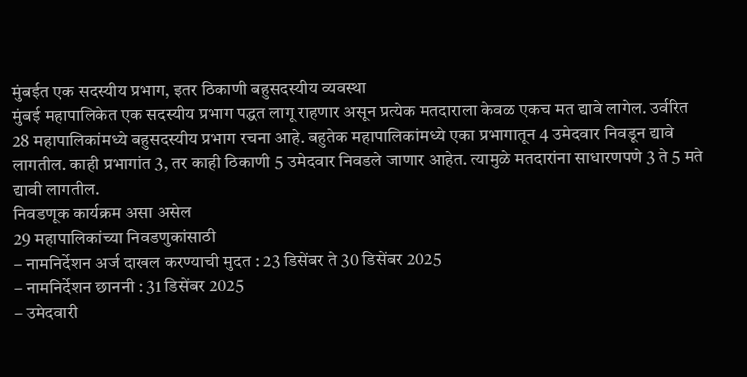मुंबईत एक सदस्यीय प्रभाग, इतर ठिकाणी बहुसदस्यीय व्यवस्था
मुंबई महापालिकेत एक सदस्यीय प्रभाग पद्धत लागू राहणार असून प्रत्येक मतदाराला केवळ एकच मत द्यावे लागेल. उर्वरित 28 महापालिकांमध्ये बहुसदस्यीय प्रभाग रचना आहे. बहुतेक महापालिकांमध्ये एका प्रभागातून 4 उमेदवार निवडून द्यावे लागतील. काही प्रभागांत 3, तर काही ठिकाणी 5 उमेदवार निवडले जाणार आहेत. त्यामुळे मतदारांना साधारणपणे 3 ते 5 मते द्यावी लागतील.
निवडणूक कार्यक्रम असा असेल
29 महापालिकांच्या निवडणुकांसाठी
– नामनिर्देशन अर्ज दाखल करण्याची मुदत : 23 डिसेंबर ते 30 डिसेंबर 2025
– नामनिर्देशन छाननी : 31 डिसेंबर 2025
– उमेदवारी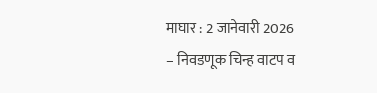माघार : 2 जानेवारी 2026
– निवडणूक चिन्ह वाटप व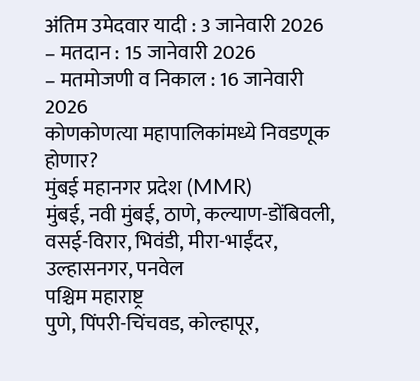अंतिम उमेदवार यादी : 3 जानेवारी 2026
– मतदान : 15 जानेवारी 2026
– मतमोजणी व निकाल : 16 जानेवारी 2026
कोणकोणत्या महापालिकांमध्ये निवडणूक होणार?
मुंबई महानगर प्रदेश (MMR)
मुंबई, नवी मुंबई, ठाणे, कल्याण-डोंबिवली, वसई-विरार, भिवंडी, मीरा-भाईंदर, उल्हासनगर, पनवेल
पश्चिम महाराष्ट्र
पुणे, पिंपरी-चिंचवड, कोल्हापूर,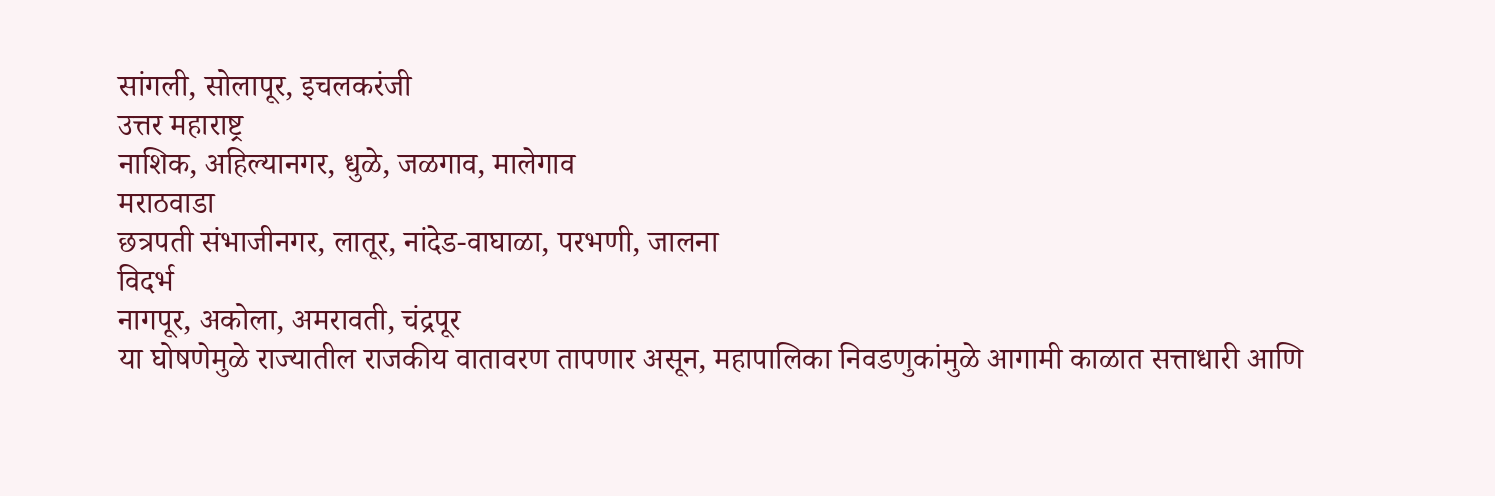सांगली, सोलापूर, इचलकरंजी
उत्तर महाराष्ट्र
नाशिक, अहिल्यानगर, धुळे, जळगाव, मालेगाव
मराठवाडा
छत्रपती संभाजीनगर, लातूर, नांदेड-वाघाळा, परभणी, जालना
विदर्भ
नागपूर, अकोला, अमरावती, चंद्रपूर
या घोषणेमुळे राज्यातील राजकीय वातावरण तापणार असून, महापालिका निवडणुकांमुळे आगामी काळात सत्ताधारी आणि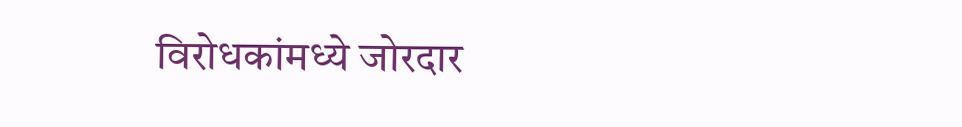विरोधकांमध्ये जोरदार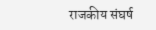राजकीय संघर्ष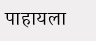पाहायला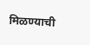मिळण्याची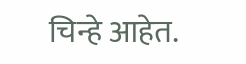चिन्हे आहेत.